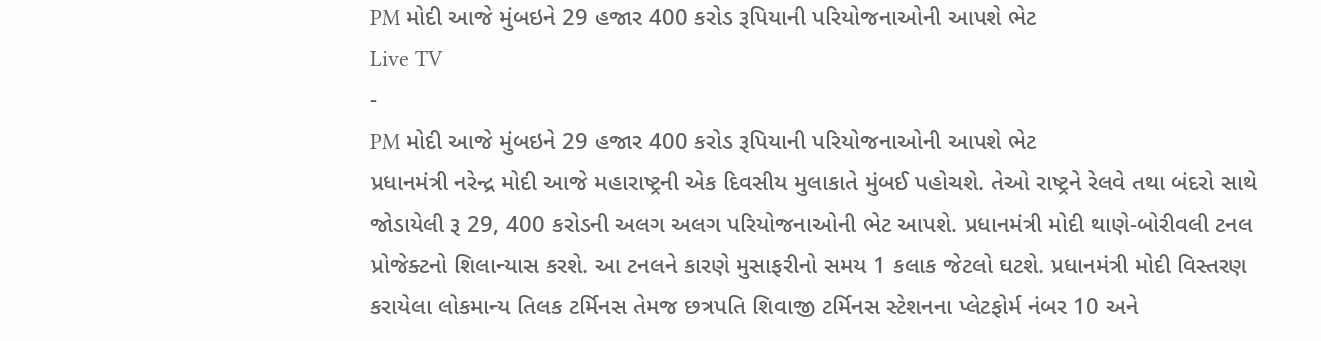PM મોદી આજે મુંબઇને 29 હજાર 400 કરોડ રૂપિયાની પરિયોજનાઓની આપશે ભેટ
Live TV
-
PM મોદી આજે મુંબઇને 29 હજાર 400 કરોડ રૂપિયાની પરિયોજનાઓની આપશે ભેટ
પ્રધાનમંત્રી નરેન્દ્ર મોદી આજે મહારાષ્ટ્રની એક દિવસીય મુલાકાતે મુંબઈ પહોચશે. તેઓ રાષ્ટ્રને રેલવે તથા બંદરો સાથે જોડાયેલી રૂ 29, 400 કરોડની અલગ અલગ પરિયોજનાઓની ભેટ આપશે. પ્રધાનમંત્રી મોદી થાણે-બોરીવલી ટનલ પ્રોજેક્ટનો શિલાન્યાસ કરશે. આ ટનલને કારણે મુસાફરીનો સમય 1 કલાક જેટલો ઘટશે. પ્રધાનમંત્રી મોદી વિસ્તરણ કરાયેલા લોકમાન્ય તિલક ટર્મિનસ તેમજ છત્રપતિ શિવાજી ટર્મિનસ સ્ટેશનના પ્લેટફોર્મ નંબર 10 અને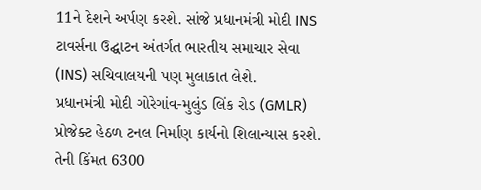11ને દેશને અર્પણ કરશે. સાંજે પ્રધાનમંત્રી મોદી INS ટાવર્સના ઉદ્ઘાટન અંતર્ગત ભારતીય સમાચાર સેવા (INS) સચિવાલયની પણ મુલાકાત લેશે.
પ્રધાનમંત્રી મોદી ગોરેગાંવ-મુલુંડ લિંક રોડ (GMLR) પ્રોજેક્ટ હેઠળ ટનલ નિર્માણ કાર્યનો શિલાન્યાસ કરશે. તેની કિંમત 6300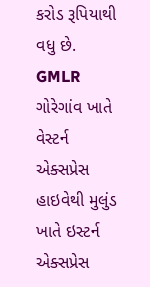કરોડ રૂપિયાથી વધુ છે. GMLR ગોરેગાંવ ખાતે વેસ્ટર્ન એક્સપ્રેસ હાઇવેથી મુલુંડ ખાતે ઇસ્ટર્ન એક્સપ્રેસ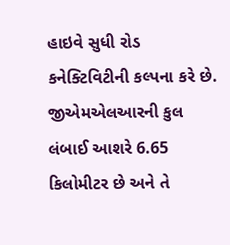હાઇવે સુધી રોડ કનેક્ટિવિટીની કલ્પના કરે છે. જીએમએલઆરની કુલ લંબાઈ આશરે 6.65 કિલોમીટર છે અને તે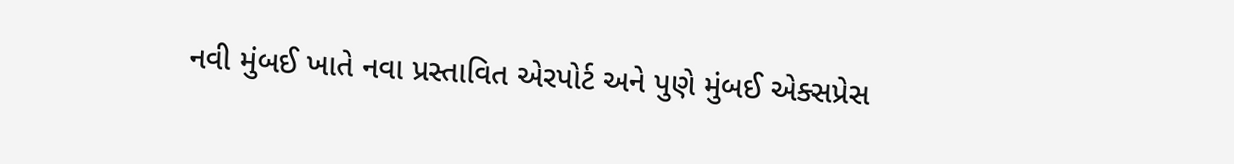નવી મુંબઈ ખાતે નવા પ્રસ્તાવિત એરપોર્ટ અને પુણે મુંબઈ એક્સપ્રેસ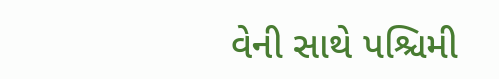વેની સાથે પશ્ચિમી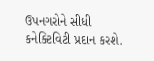ઉપનગરોને સીધી કનેક્ટિવિટી પ્રદાન કરશે.